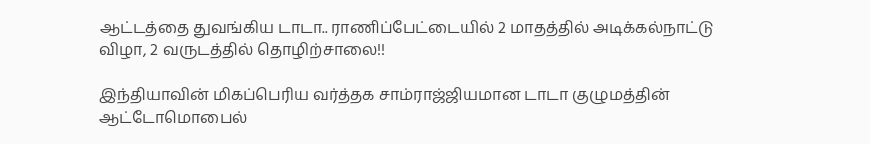ஆட்டத்தை துவங்கிய டாடா.. ராணிப்பேட்டையில் 2 மாதத்தில் அடிக்கல்நாட்டு விழா, 2 வருடத்தில் தொழிற்சாலை!!

இந்தியாவின் மிகப்பெரிய வர்த்தக சாம்ராஜ்ஜியமான டாடா குழுமத்தின் ஆட்டோமொபைல்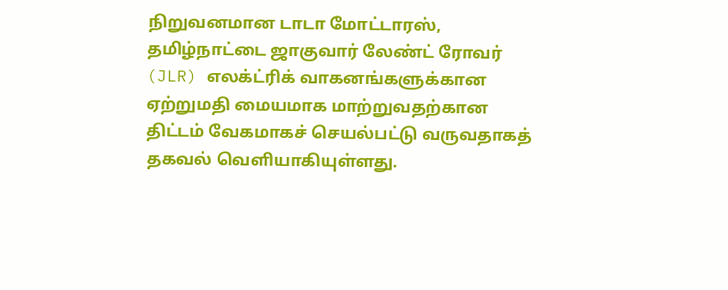நிறுவனமான டாடா மோட்டாரஸ், தமிழ்நாட்டை ஜாகுவார் லேண்ட் ரோவர் (JLR) எலக்ட்ரிக் வாகனங்களுக்கான ஏற்றுமதி மையமாக மாற்றுவதற்கான திட்டம் வேகமாகச் செயல்பட்டு வருவதாகத் தகவல் வெளியாகியுள்ளது.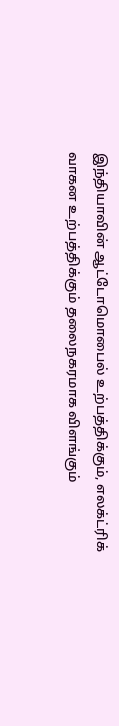இந்தியாவின் ஆட்டோமொபைல் உற்பத்திக்கும், எலக்ட்ரிக் வாகன உற்பத்திக்கும் தலைநகரமாக விளங்கும்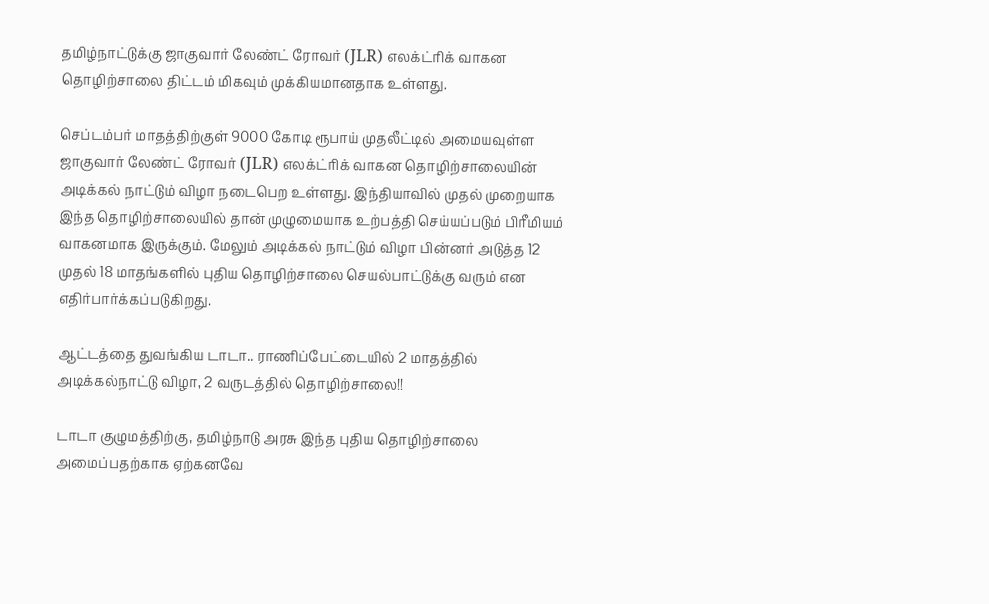தமிழ்நாட்டுக்கு ஜாகுவார் லேண்ட் ரோவர் (JLR) எலக்ட்ரிக் வாகன தொழிற்சாலை திட்டம் மிகவும் முக்கியமானதாக உள்ளது.

செப்டம்பர் மாதத்திற்குள் 9000 கோடி ரூபாய் முதலீட்டில் அமையவுள்ள ஜாகுவார் லேண்ட் ரோவர் (JLR) எலக்ட்ரிக் வாகன தொழிற்சாலையின் அடிக்கல் நாட்டும் விழா நடைபெற உள்ளது. இந்தியாவில் முதல் முறையாக இந்த தொழிற்சாலையில் தான் முழுமையாக உற்பத்தி செய்யப்படும் பிரீமியம் வாகனமாக இருக்கும். மேலும் அடிக்கல் நாட்டும் விழா பின்னர் அடுத்த 12 முதல் 18 மாதங்களில் புதிய தொழிற்சாலை செயல்பாட்டுக்கு வரும் என எதிர்பார்க்கப்படுகிறது.

ஆட்டத்தை துவங்கிய டாடா.. ராணிப்பேட்டையில் 2 மாதத்தில் அடிக்கல்நாட்டு விழா, 2 வருடத்தில் தொழிற்சாலை!!

டாடா குழுமத்திற்கு, தமிழ்நாடு அரசு இந்த புதிய தொழிற்சாலை அமைப்பதற்காக ஏற்கனவே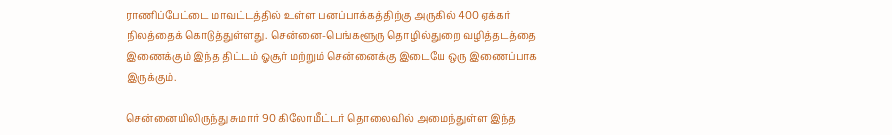ராணிப்பேட்டை மாவட்டத்தில் உள்ள பனப்பாக்கத்திற்கு அருகில் 400 ஏக்கர் நிலத்தைக் கொடுத்துள்ளது. சென்னை-பெங்களூரு தொழில்துறை வழித்தடத்தை இணைக்கும் இந்த திட்டம் ஓசூர் மற்றும் சென்னைக்கு இடையே ஒரு இணைப்பாக இருக்கும்.

சென்னையிலிருந்து சுமார் 90 கிலோமீட்டர் தொலைவில் அமைந்துள்ள இந்த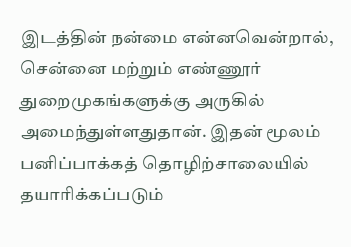இடத்தின் நன்மை என்னவென்றால், சென்னை மற்றும் எண்ணூர் துறைமுகங்களுக்கு அருகில் அமைந்துள்ளதுதான். இதன் மூலம் பனிப்பாக்கத் தொழிற்சாலையில் தயாரிக்கப்படும்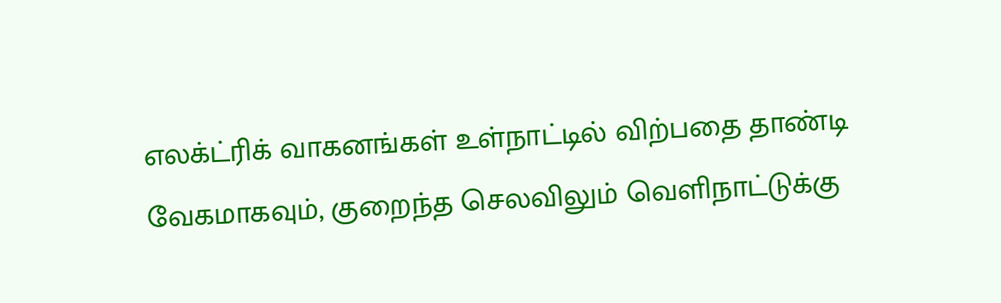எலக்ட்ரிக் வாகனங்கள் உள்நாட்டில் விற்பதை தாண்டி வேகமாகவும், குறைந்த செலவிலும் வெளிநாட்டுக்கு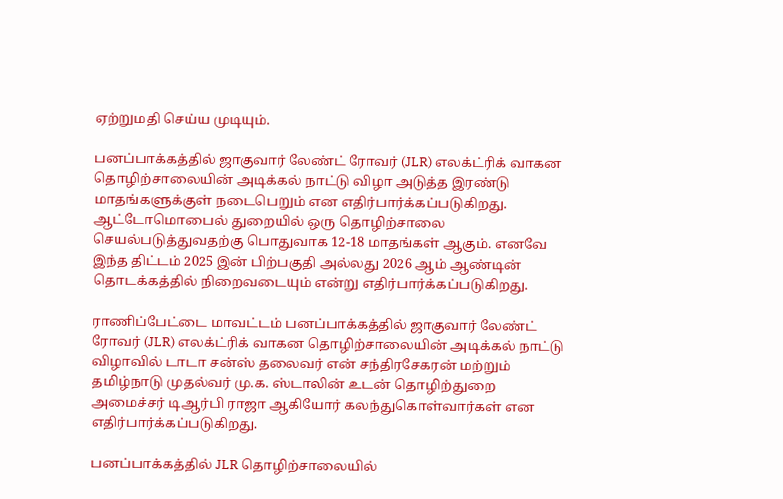ஏற்றுமதி செய்ய முடியும்.

பனப்பாக்கத்தில் ஜாகுவார் லேண்ட் ரோவர் (JLR) எலக்ட்ரிக் வாகன தொழிற்சாலையின் அடிக்கல் நாட்டு விழா அடுத்த இரண்டு மாதங்களுக்குள் நடைபெறும் என எதிர்பார்க்கப்படுகிறது. ஆட்டோமொபைல் துறையில் ஒரு தொழிற்சாலை செயல்படுத்துவதற்கு பொதுவாக 12-18 மாதங்கள் ஆகும். எனவே இந்த திட்டம் 2025 இன் பிற்பகுதி அல்லது 2026 ஆம் ஆண்டின் தொடக்கத்தில் நிறைவடையும் என்று எதிர்பார்க்கப்படுகிறது.

ராணிப்பேட்டை மாவட்டம் பனப்பாக்கத்தில் ஜாகுவார் லேண்ட் ரோவர் (JLR) எலக்ட்ரிக் வாகன தொழிற்சாலையின் அடிக்கல் நாட்டு விழாவில் டாடா சன்ஸ் தலைவர் என் சந்திரசேகரன் மற்றும் தமிழ்நாடு முதல்வர் மு.க. ஸ்டாலின் உடன் தொழிற்துறை அமைச்சர் டிஆர்பி ராஜா ஆகியோர் கலந்துகொள்வார்கள் என எதிர்பார்க்கப்படுகிறது.

பனப்பாக்கத்தில் JLR தொழிற்சாலையில்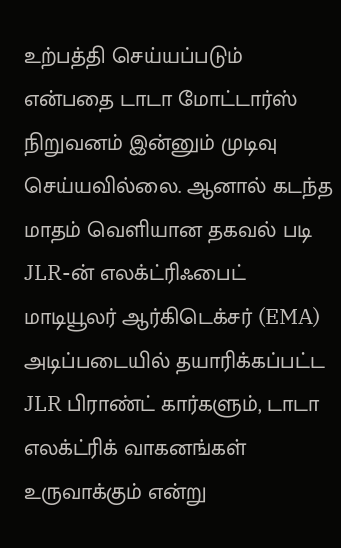உற்பத்தி செய்யப்படும் என்பதை டாடா மோட்டார்ஸ் நிறுவனம் இன்னும் முடிவு செய்யவில்லை. ஆனால் கடந்த மாதம் வெளியான தகவல் படி JLR-ன் எலக்ட்ரிஃபைட் மாடியூலர் ஆர்கிடெக்சர் (EMA) அடிப்படையில் தயாரிக்கப்பட்ட JLR பிராண்ட் கார்களும், டாடா எலக்ட்ரிக் வாகனங்கள் உருவாக்கும் என்று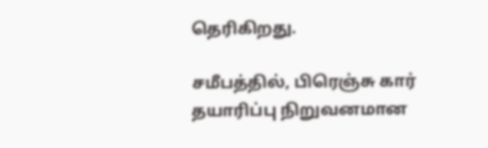தெரிகிறது.

சமீபத்தில், பிரெஞ்சு கார் தயாரிப்பு நிறுவனமான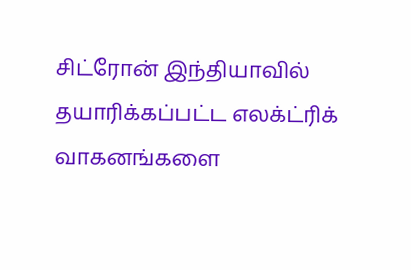சிட்ரோன் இந்தியாவில் தயாரிக்கப்பட்ட எலக்ட்ரிக் வாகனங்களை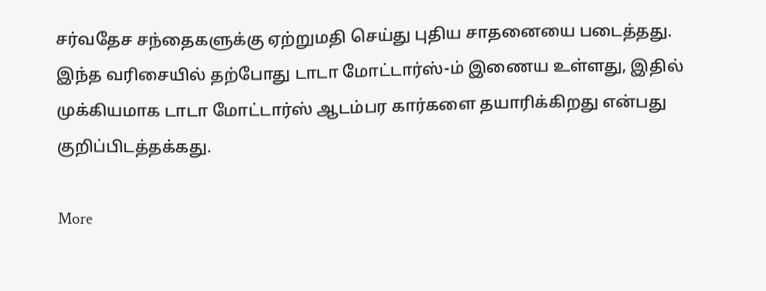சர்வதேச சந்தைகளுக்கு ஏற்றுமதி செய்து புதிய சாதனையை படைத்தது. இந்த வரிசையில் தற்போது டாடா மோட்டார்ஸ்-ம் இணைய உள்ளது, இதில் முக்கியமாக டாடா மோட்டார்ஸ் ஆடம்பர கார்களை தயாரிக்கிறது என்பது குறிப்பிடத்தக்கது.

More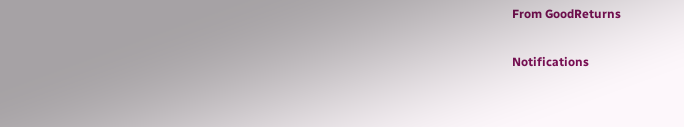From GoodReturns

Notifications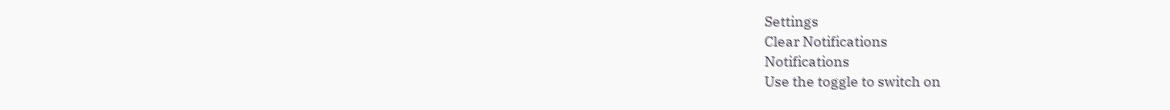Settings
Clear Notifications
Notifications
Use the toggle to switch on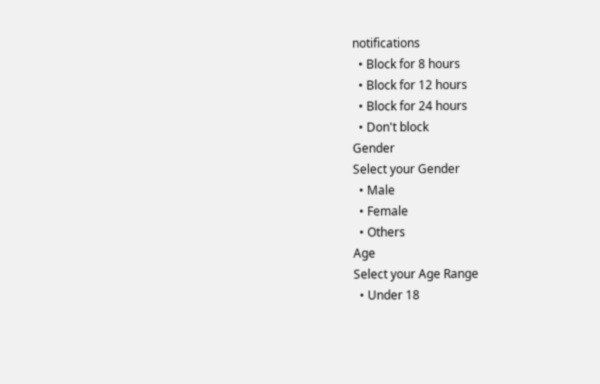notifications
  • Block for 8 hours
  • Block for 12 hours
  • Block for 24 hours
  • Don't block
Gender
Select your Gender
  • Male
  • Female
  • Others
Age
Select your Age Range
  • Under 18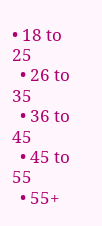• 18 to 25
  • 26 to 35
  • 36 to 45
  • 45 to 55
  • 55+